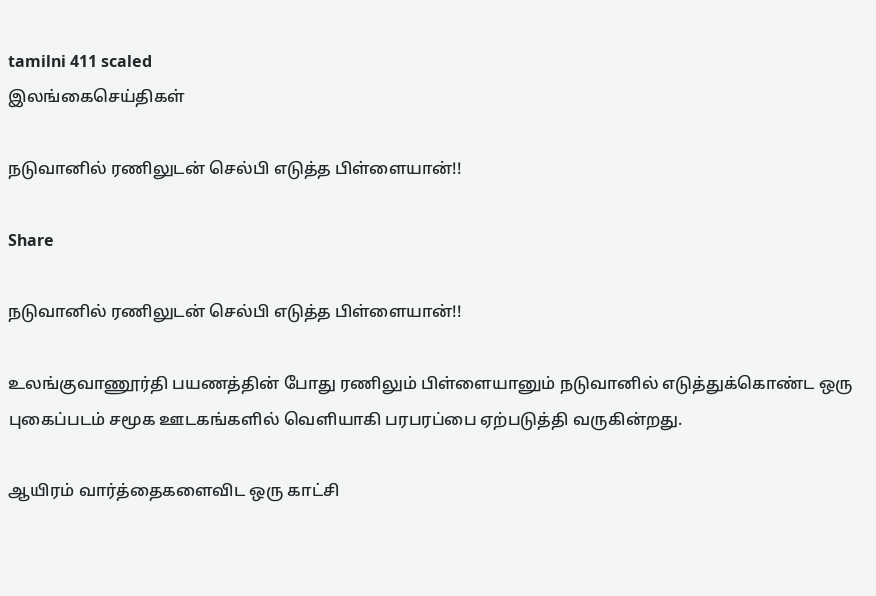tamilni 411 scaled
இலங்கைசெய்திகள்

நடுவானில் ரணிலுடன் செல்பி எடுத்த பிள்ளையான்!!

Share

நடுவானில் ரணிலுடன் செல்பி எடுத்த பிள்ளையான்!!

உலங்குவாணூர்தி பயணத்தின் போது ரணிலும் பிள்ளையானும் நடுவானில் எடுத்துக்கொண்ட ஒரு புகைப்படம் சமூக ஊடகங்களில் வெளியாகி பரபரப்பை ஏற்படுத்தி வருகின்றது.

ஆயிரம் வார்த்தைகளைவிட ஒரு காட்சி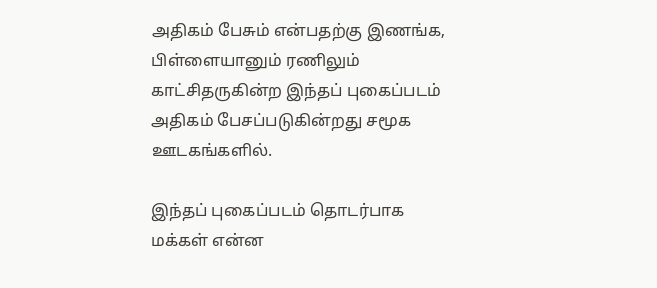அதிகம் பேசும் என்பதற்கு இணங்க, பிள்ளையானும் ரணிலும் காட்சிதருகின்ற இந்தப் புகைப்படம் அதிகம் பேசப்படுகின்றது சமூக ஊடகங்களில்.

இந்தப் புகைப்படம் தொடர்பாக மக்கள் என்ன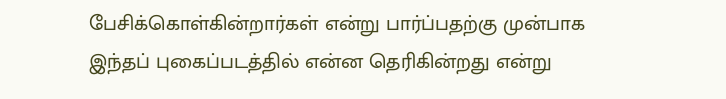பேசிக்கொள்கின்றார்கள் என்று பார்ப்பதற்கு முன்பாக இந்தப் புகைப்படத்தில் என்ன தெரிகின்றது என்று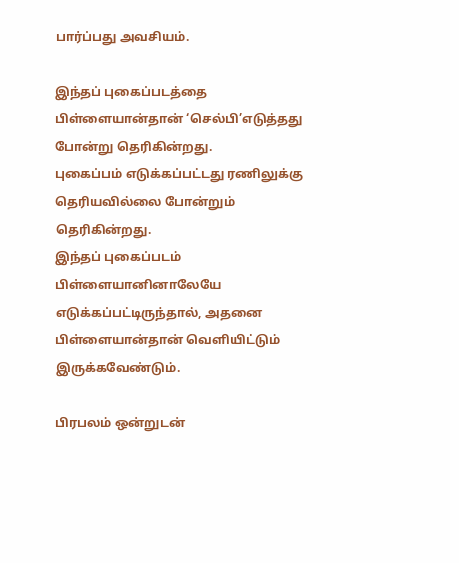பார்ப்பது அவசியம்.

இந்தப் புகைப்படத்தை பிள்ளையான்தான் ‘செல்பி’எடுத்தது போன்று தெரிகின்றது.
புகைப்பம் எடுக்கப்பட்டது ரணிலுக்கு தெரியவில்லை போன்றும் தெரிகின்றது.
இந்தப் புகைப்படம் பிள்ளையானினாலேயே எடுக்கப்பட்டிருந்தால், அதனை பிள்ளையான்தான் வெளியிட்டும் இருக்கவேண்டும்.

பிரபலம் ஒன்றுடன்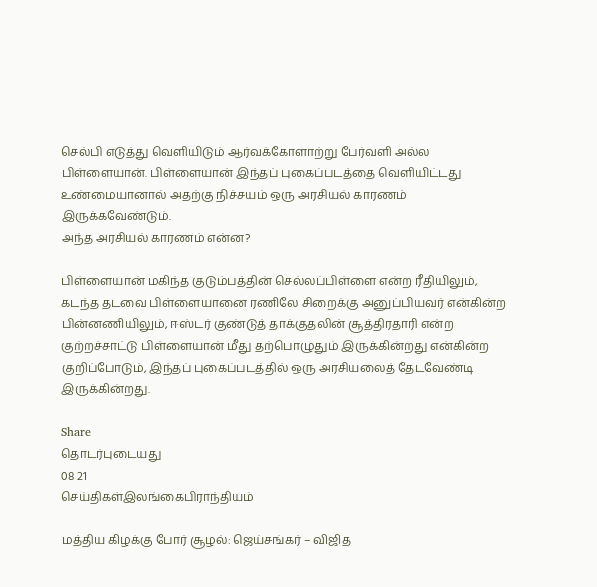செல்பி எடுத்து வெளியிடும் ஆர்வக்கோளாற்று பேர்வளி அல்ல பிள்ளையான். பிள்ளையான் இந்தப் புகைப்படத்தை வெளியிட்டது உண்மையானால் அதற்கு நிச்சயம் ஒரு அரசியல் காரணம் இருக்கவேண்டும்.
அந்த அரசியல் காரணம் என்ன?

பிள்ளையான் மகிந்த குடும்பத்தின் செல்லப்பிள்ளை என்ற ரீதியிலும், கடந்த தடவை பிள்ளையானை ரணிலே சிறைக்கு அனுப்பியவர் என்கின்ற பின்னணியிலும், ஈஸ்டர் குண்டுத் தாக்குதலின் சூத்திரதாரி என்ற குற்றச்சாட்டு பிள்ளையான் மீது தற்பொழுதும் இருக்கின்றது என்கின்ற குறிப்போடும், இந்தப் புகைப்படத்தில் ஒரு அரசியலைத் தேடவேண்டி இருக்கின்றது.

Share
தொடர்புடையது
08 21
செய்திகள்இலங்கைபிராந்தியம்

மத்திய கிழக்கு போர் சூழல்: ஜெய்சங்கர் – விஜித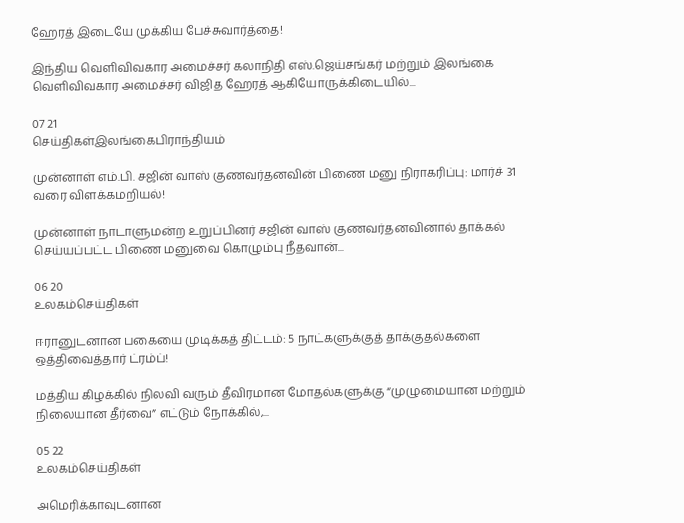ஹேரத் இடையே முக்கிய பேச்சுவார்த்தை!

இந்திய வெளிவிவகார அமைச்சர் கலாநிதி எஸ்.ஜெய்சங்கர் மற்றும் இலங்கை வெளிவிவகார அமைச்சர் விஜித ஹேரத் ஆகியோருக்கிடையில்...

07 21
செய்திகள்இலங்கைபிராந்தியம்

முன்னாள் எம்.பி. சஜின் வாஸ் குணவர்தனவின் பிணை மனு நிராகரிப்பு: மார்ச் 31 வரை விளக்கமறியல்!

முன்னாள் நாடாளுமன்ற உறுப்பினர் சஜின் வாஸ் குணவர்தனவினால் தாக்கல் செய்யப்பட்ட பிணை மனுவை கொழும்பு நீதவான்...

06 20
உலகம்செய்திகள்

ஈரானுடனான பகையை முடிக்கத் திட்டம்: 5 நாட்களுக்குத் தாக்குதல்களை ஒத்திவைத்தார் ட்ரம்ப்!

மத்திய கிழக்கில் நிலவி வரும் தீவிரமான மோதல்களுக்கு “முழுமையான மற்றும் நிலையான தீர்வை” எட்டும் நோக்கில்,...

05 22
உலகம்செய்திகள்

அமெரிக்காவுடனான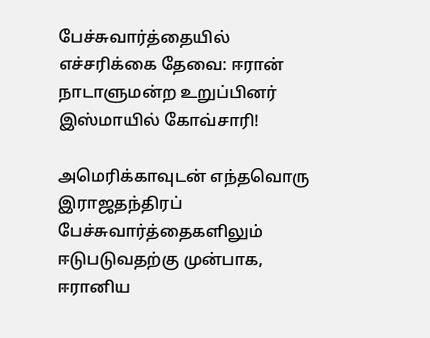பேச்சுவார்த்தையில் எச்சரிக்கை தேவை: ஈரான் நாடாளுமன்ற உறுப்பினர் இஸ்மாயில் கோவ்சாரி!

அமெரிக்காவுடன் எந்தவொரு இராஜதந்திரப் பேச்சுவார்த்தைகளிலும் ஈடுபடுவதற்கு முன்பாக, ஈரானிய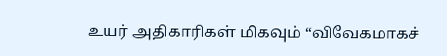உயர் அதிகாரிகள் மிகவும் “விவேகமாகச்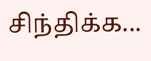சிந்திக்க...